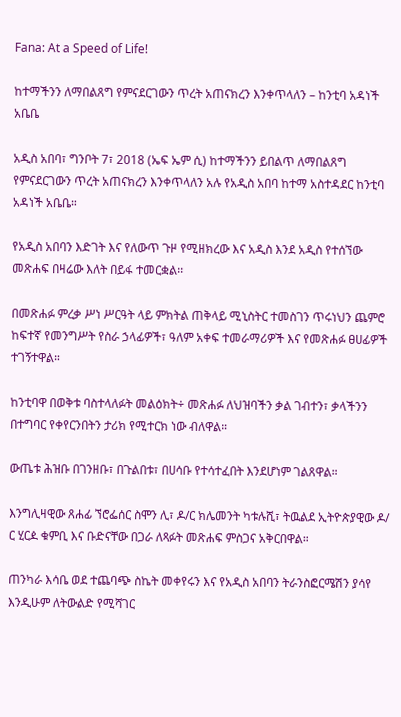Fana: At a Speed of Life!

ከተማችንን ለማበልጸግ የምናደርገውን ጥረት አጠናክረን እንቀጥላለን – ከንቲባ አዳነች አቤቤ

አዲስ አበባ፣ ግንቦት 7፣ 2018 (ኤፍ ኤም ሲ) ከተማችንን ይበልጥ ለማበልጸግ የምናደርገውን ጥረት አጠናክረን እንቀጥላለን አሉ የአዲስ አበባ ከተማ አስተዳደር ከንቲባ አዳነች አቤቤ።

የአዲስ አበባን እድገት እና የለውጥ ጉዞ የሚዘክረው እና አዲስ እንደ አዲስ የተሰኘው መጽሐፍ በዛሬው እለት በይፋ ተመርቋል፡፡

በመጽሐፉ ምረቃ ሥነ ሥርዓት ላይ ምክትል ጠቅላይ ሚኒስትር ተመስገን ጥሩነህን ጨምሮ ከፍተኛ የመንግሥት የስራ ኃላፊዎች፣ ዓለም አቀፍ ተመራማሪዎች እና የመጽሐፉ ፀሀፊዎች ተገኝተዋል።

ከንቲባዋ በወቅቱ ባስተላለፉት መልዕክት÷ መጽሐፉ ለህዝባችን ቃል ገብተን፣ ቃላችንን በተግባር የቀየርንበትን ታሪክ የሚተርክ ነው ብለዋል።

ውጤቱ ሕዝቡ በገንዘቡ፣ በጉልበቱ፣ በሀሳቡ የተሳተፈበት እንደሆነም ገልጸዋል።

እንግሊዛዊው ጸሐፊ ኘሮፌሰር ስሞን ሊ፣ ዶ/ር ክሌመንት ካቱሉሺ፣ ትዉልደ ኢትዮጵያዊው ዶ/ ር ሂርዾ ቁምቢ እና ቡድናቸው በጋራ ለጻፉት መጽሐፍ ምስጋና አቅርበዋል።

ጠንካራ እሳቤ ወደ ተጨባጭ ስኬት መቀየሩን እና የአዲስ አበባን ትራንስፎርሜሽን ያሳየ እንዲሁም ለትውልድ የሚሻገር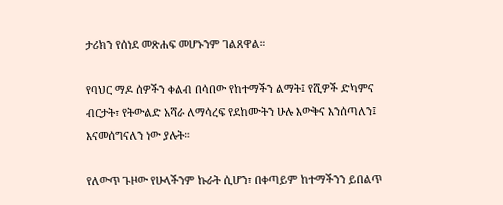ታሪክን የሰነደ መጽሐፍ መሆኑንም ገልጸዋል።

የባህር ማዶ ሰዎችን ቀልብ በሳበው የከተማችን ልማት፤ የሺዎች ድካምና ብርታት፣ የትውልድ አሻራ ለማሳረፍ የደከሙትን ሁሉ እውቅና እንሰጣለን፤ እናመሰግናለን ነው ያሉት።

የለውጥ ጉዞው የሁላችንም ኩራት ሲሆን፣ በቀጣይም ከተማችንን ይበልጥ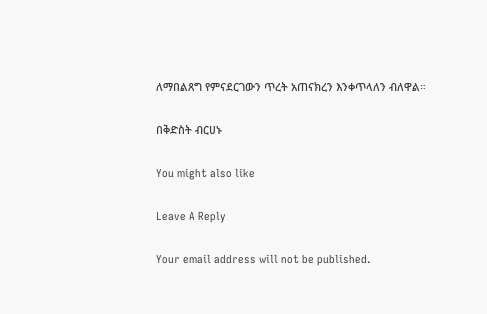ለማበልጸግ የምናደርገውን ጥረት አጠናክረን እንቀጥላለን ብለዋል።

በቅድስት ብርሀኑ

You might also like

Leave A Reply

Your email address will not be published.